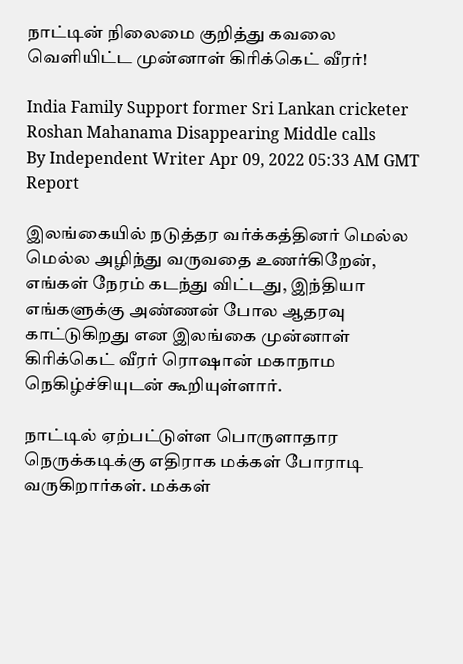நாட்டின் நிலைமை குறித்து கவலை வெளியிட்ட முன்னாள் கிரிக்கெட் வீரர்!

India Family Support former Sri Lankan cricketer Roshan Mahanama Disappearing Middle calls
By Independent Writer Apr 09, 2022 05:33 AM GMT
Report

இலங்கையில் நடுத்தர வர்க்கத்தினர் மெல்ல மெல்ல அழிந்து வருவதை உணர்கிறேன், எங்கள் நேரம் கடந்து விட்டது, இந்தியா எங்களுக்கு அண்ணன் போல ஆதரவு காட்டுகிறது என இலங்கை முன்னாள் கிரிக்கெட் வீரர் ரொஷான் மகாநாம நெகிழ்ச்சியுடன் கூறியுள்ளார்.

நாட்டில் ஏற்பட்டுள்ள பொருளாதார நெருக்கடிக்கு எதிராக மக்கள் போராடி வருகிறார்கள். மக்கள்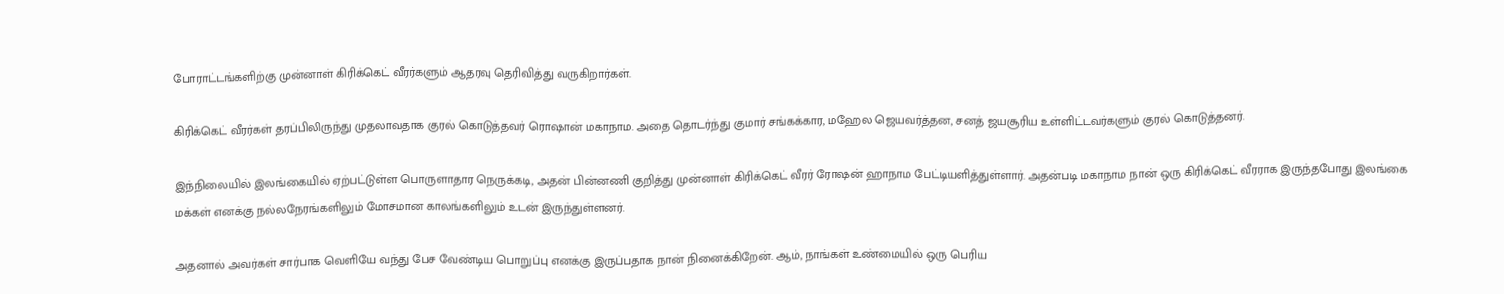போராட்டங்களிற்கு முன்னாள் கிரிக்கெட் வீரர்களும் ஆதரவு தெரிவித்து வருகிறார்கள்.

கிரிக்கெட் வீரர்கள் தரப்பிலிருந்து முதலாவதாக குரல் கொடுத்தவர் ரொஷான் மகாநாம. அதை தொடர்ந்து குமார் சங்கக்கார, மஹேல ஜெயவர்த்தன, சனத் ஜயசூரிய உள்ளிட்டவர்களும் குரல் கொடுத்தனர்.

இந்நிலையில் இலங்கையில் ஏற்பட்டுள்ள பொருளாதார நெருக்கடி, அதன் பின்னணி குறித்து முன்னாள் கிரிக்கெட் வீரர் ரோஷன் ஹாநாம பேட்டியளித்துள்ளார். அதன்படி மகாநாம நான் ஒரு கிரிக்கெட் வீரராக இருந்தபோது இலங்கை மக்கள் எனக்கு நல்லநேரங்களிலும் மோசமான காலங்களிலும் உடன் இருந்துள்ளனர்.

அதனால் அவர்கள் சார்பாக வெளியே வந்து பேச வேண்டிய பொறுப்பு எனக்கு இருப்பதாக நான் நினைக்கிறேன். ஆம், நாங்கள் உண்மையில் ஒரு பெரிய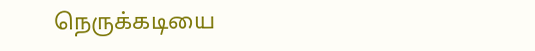நெருக்கடியை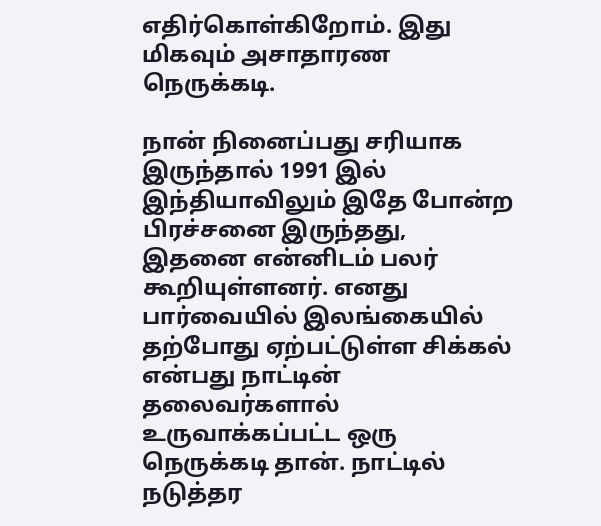எதிர்கொள்கிறோம். இது மிகவும் அசாதாரண நெருக்கடி.

நான் நினைப்பது சரியாக இருந்தால் 1991 இல் இந்தியாவிலும் இதே போன்ற பிரச்சனை இருந்தது, இதனை என்னிடம் பலர் கூறியுள்ளனர். எனது பார்வையில் இலங்கையில் தற்போது ஏற்பட்டுள்ள சிக்கல் என்பது நாட்டின் தலைவர்களால் உருவாக்கப்பட்ட ஒரு நெருக்கடி தான். நாட்டில் நடுத்தர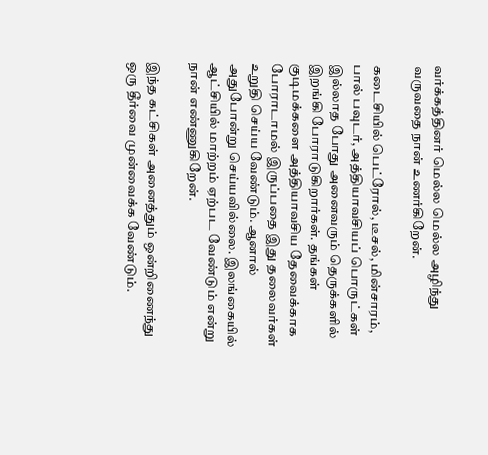வர்க்கத்தினர் மெல்ல மெல்ல அழிந்து வருவதை நான் உணர்கிறேன்.

கடைசியில் பெட்ரோல், டீசல், மின்சாரம், பால் பவுடர், அத்தியாவசியப் பொருட்கள் இல்லாத போது அனைவரும் தெருக்களில் இறங்கி போராடுகிறார்கள். தங்கள் குடிமக்களை அத்தியாவசிய தேவைக்காக போராடாமல் இருப்பதை இது தலைவர்கள் உறுதி செய்ய வேண்டும். ஆனால் அதுபோன்று செய்யவில்லை. இலங்கையில் ஆட்சியில் மாற்றம் ஏற்பட வேண்டும் என்று நான் எண்ணுகிறேன்.

இந்த கட்சிகள் அனைத்தும் ஒன்றிணைந்து ஒரு தீர்வை முன்வைக்க வேண்டும்.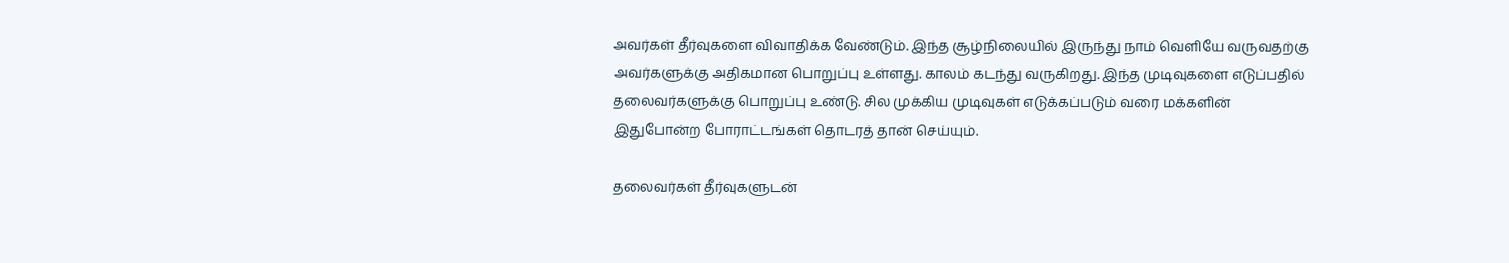அவர்கள் தீர்வுகளை விவாதிக்க வேண்டும். இந்த சூழ்நிலையில் இருந்து நாம் வெளியே வருவதற்கு அவர்களுக்கு அதிகமான பொறுப்பு உள்ளது. காலம் கடந்து வருகிறது. இந்த முடிவுகளை எடுப்பதில் தலைவர்களுக்கு பொறுப்பு உண்டு. சில முக்கிய முடிவுகள் எடுக்கப்படும் வரை மக்களின் இதுபோன்ற போராட்டங்கள் தொடரத் தான் செய்யும்.

தலைவர்கள் தீர்வுகளுடன்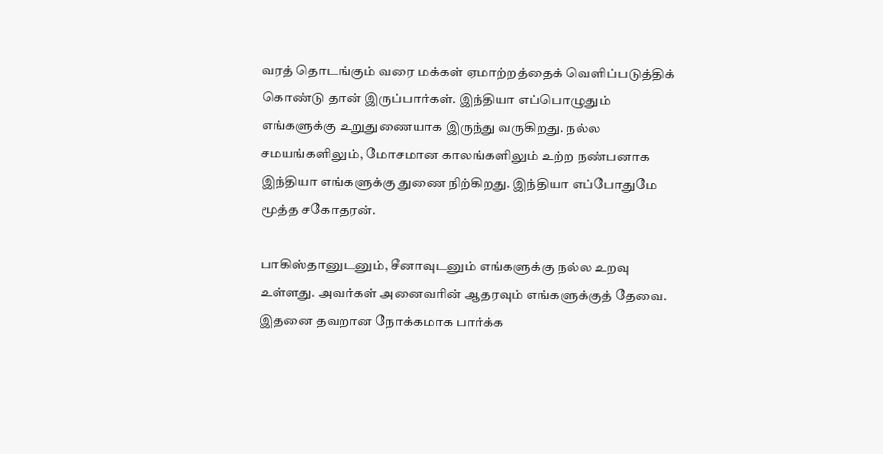வரத் தொடங்கும் வரை மக்கள் ஏமாற்றத்தைக் வெளிப்படுத்திக் கொண்டு தான் இருப்பார்கள். இந்தியா எப்பொழுதும் எங்களுக்கு உறுதுணையாக இருந்து வருகிறது. நல்ல சமயங்களிலும், மோசமான காலங்களிலும் உற்ற நண்பனாக இந்தியா எங்களுக்கு துணை நிற்கிறது. இந்தியா எப்போதுமே மூத்த சகோதரன்.

பாகிஸ்தானுடனும், சீனாவுடனும் எங்களுக்கு நல்ல உறவு உள்ளது. அவர்கள் அனைவரின் ஆதரவும் எங்களுக்குத் தேவை. இதனை தவறான நோக்கமாக பார்க்க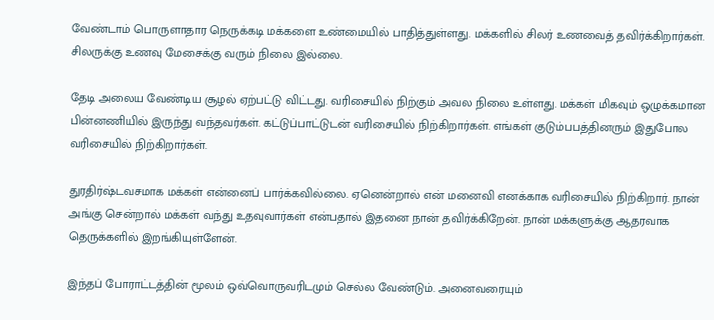வேண்டாம் பொருளாதார நெருக்கடி மக்களை உண்மையில் பாதித்துள்ளது. மக்களில் சிலர் உணவைத் தவிர்க்கிறார்கள். சிலருக்கு உணவு மேசைக்கு வரும் நிலை இல்லை.

தேடி அலைய வேண்டிய சூழல் ஏற்பட்டு விட்டது. வரிசையில் நிற்கும் அவல நிலை உள்ளது. மக்கள் மிகவும் ஒழுக்கமான பின்னணியில் இருந்து வந்தவர்கள். கட்டுப்பாட்டுடன் வரிசையில் நிற்கிறார்கள். எங்கள் குடும்பபத்தினரும் இதுபோல வரிசையில் நிற்கிறார்கள்.

துரதிர்ஷ்டவசமாக மக்கள் என்னைப் பார்க்கவில்லை. ஏனென்றால் என் மனைவி எனக்காக வரிசையில் நிற்கிறார். நான் அங்கு சென்றால் மக்கள் வந்து உதவுவார்கள் என்பதால் இதனை நான் தவிர்க்கிறேன். நான் மக்களுக்கு ஆதரவாக தெருக்களில் இறங்கியுள்ளேன்.

இந்தப் போராட்டத்தின் மூலம் ஒவ்வொருவரிடமும் செல்ல வேண்டும். அனைவரையும்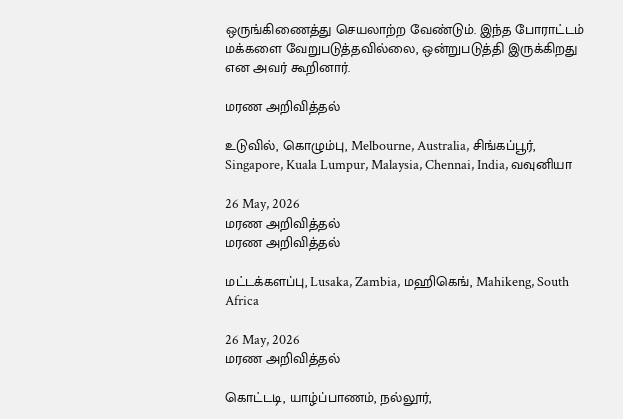ஒருங்கிணைத்து செயலாற்ற வேண்டும். இந்த போராட்டம் மக்களை வேறுபடுத்தவில்லை, ஒன்றுபடுத்தி இருக்கிறது என அவர் கூறினார்.

மரண அறிவித்தல்

உடுவில், கொழும்பு, Melbourne, Australia, சிங்கப்பூர், Singapore, Kuala Lumpur, Malaysia, Chennai, India, வவுனியா

26 May, 2026
மரண அறிவித்தல்
மரண அறிவித்தல்

மட்டக்களப்பு, Lusaka, Zambia, மஹிகெங், Mahikeng, South Africa

26 May, 2026
மரண அறிவித்தல்

கொட்டடி, யாழ்ப்பாணம், நல்லூர்,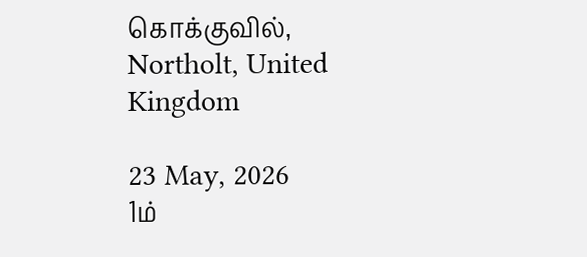கொக்குவில், Northolt, United Kingdom

23 May, 2026
1ம்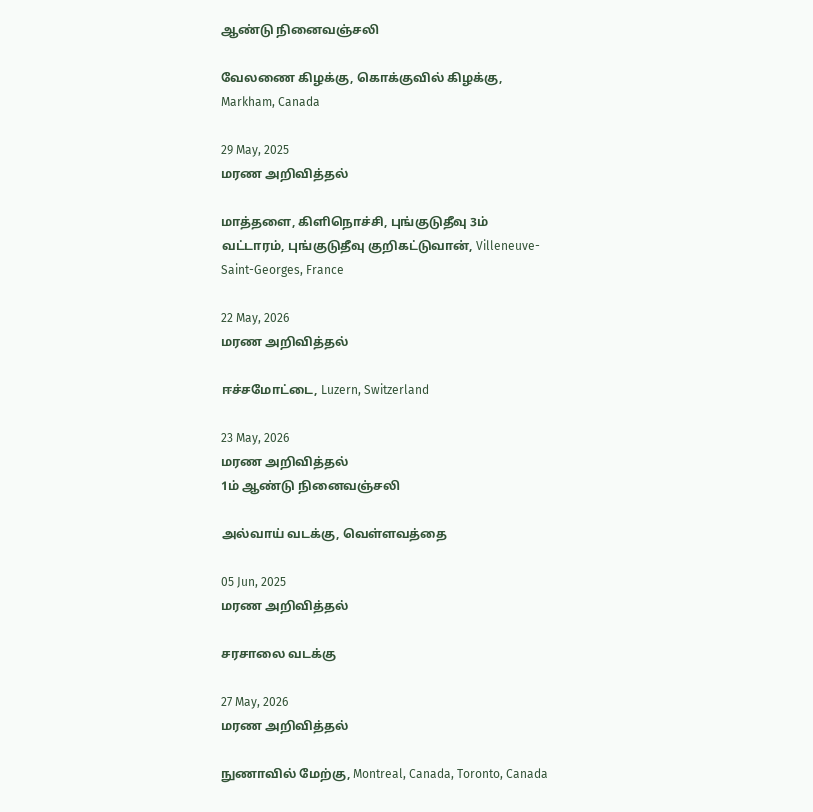ஆண்டு நினைவஞ்சலி

வேலணை கிழக்கு, கொக்குவில் கிழக்கு, Markham, Canada

29 May, 2025
மரண அறிவித்தல்

மாத்தளை, கிளிநொச்சி, புங்குடுதீவு 3ம் வட்டாரம், புங்குடுதீவு குறிகட்டுவான், Villeneuve-Saint-Georges, France

22 May, 2026
மரண அறிவித்தல்

ஈச்சமோட்டை, Luzern, Switzerland

23 May, 2026
மரண அறிவித்தல்
1ம் ஆண்டு நினைவஞ்சலி

அல்வாய் வடக்கு, வெள்ளவத்தை

05 Jun, 2025
மரண அறிவித்தல்

சரசாலை வடக்கு

27 May, 2026
மரண அறிவித்தல்

நுணாவில் மேற்கு, Montreal, Canada, Toronto, Canada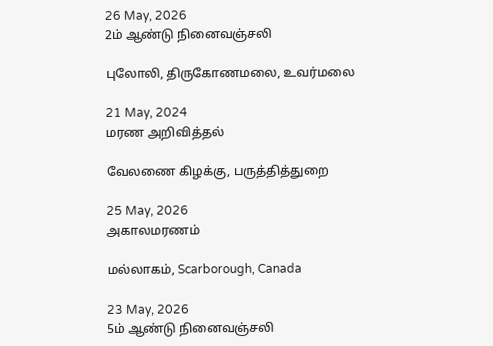26 May, 2026
2ம் ஆண்டு நினைவஞ்சலி

புலோலி, திருகோணமலை, உவர்மலை

21 May, 2024
மரண அறிவித்தல்

வேலணை கிழக்கு, பருத்தித்துறை

25 May, 2026
அகாலமரணம்

மல்லாகம், Scarborough, Canada

23 May, 2026
5ம் ஆண்டு நினைவஞ்சலி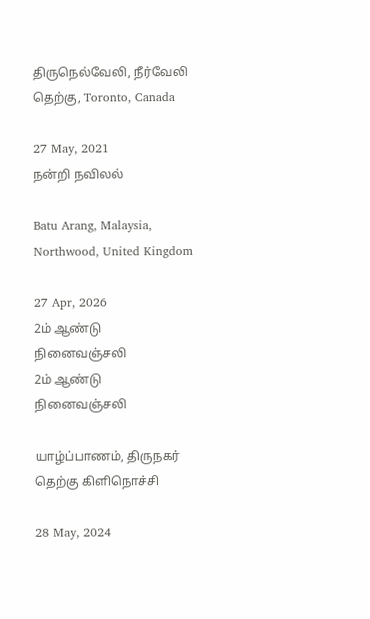திருநெல்வேலி, நீர்வேலி தெற்கு, Toronto, Canada

27 May, 2021
நன்றி நவிலல்

Batu Arang, Malaysia, Northwood, United Kingdom

27 Apr, 2026
2ம் ஆண்டு நினைவஞ்சலி
2ம் ஆண்டு நினைவஞ்சலி

யாழ்ப்பாணம், திருநகர் தெற்கு கிளிநொச்சி

28 May, 2024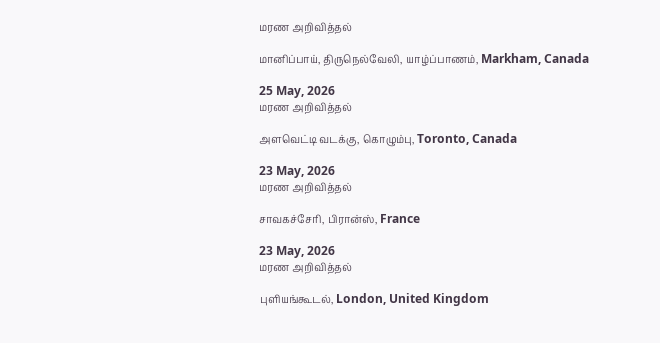மரண அறிவித்தல்

மானிப்பாய், திருநெல்வேலி, யாழ்ப்பாணம், Markham, Canada

25 May, 2026
மரண அறிவித்தல்

அளவெட்டி வடக்கு, கொழும்பு, Toronto, Canada

23 May, 2026
மரண அறிவித்தல்

சாவகச்சேரி, பிரான்ஸ், France

23 May, 2026
மரண அறிவித்தல்

புளியங்கூடல், London, United Kingdom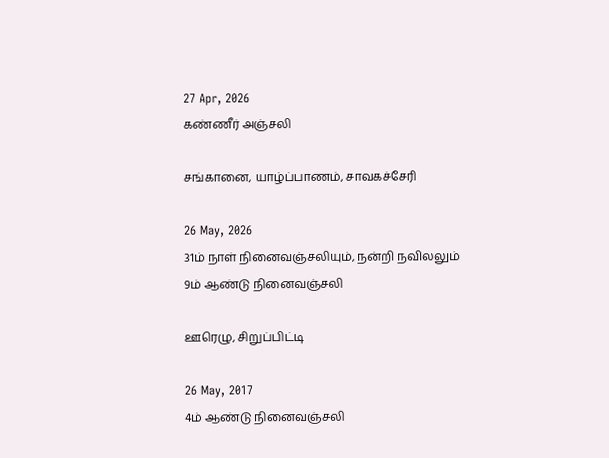27 Apr, 2026
கண்ணீர் அஞ்சலி

சங்கானை, யாழ்ப்பாணம், சாவகச்சேரி

26 May, 2026
31ம் நாள் நினைவஞ்சலியும், நன்றி நவிலலும்
9ம் ஆண்டு நினைவஞ்சலி

ஊரெழு, சிறுப்பிட்டி

26 May, 2017
4ம் ஆண்டு நினைவஞ்சலி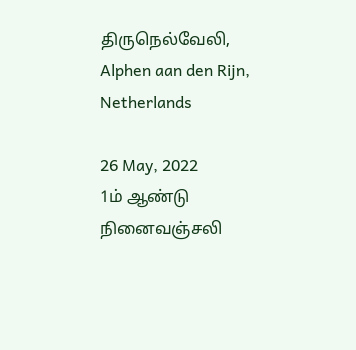திருநெல்வேலி, Alphen aan den Rijn, Netherlands

26 May, 2022
1ம் ஆண்டு நினைவஞ்சலி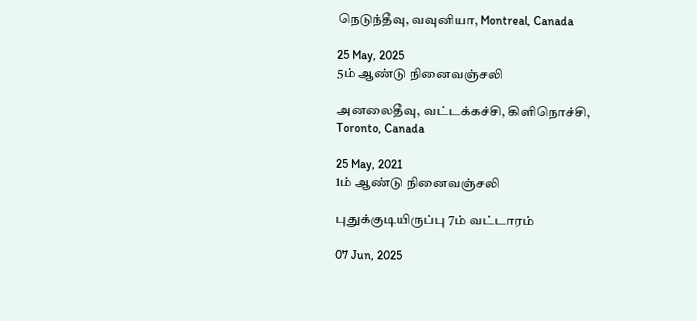நெடுந்தீவு, வவுனியா, Montreal, Canada

25 May, 2025
5ம் ஆண்டு நினைவஞ்சலி

அனலைதீவு, வட்டக்கச்சி, கிளிநொச்சி, Toronto, Canada

25 May, 2021
1ம் ஆண்டு நினைவஞ்சலி

புதுக்குடியிருப்பு 7ம் வட்டாரம்

07 Jun, 2025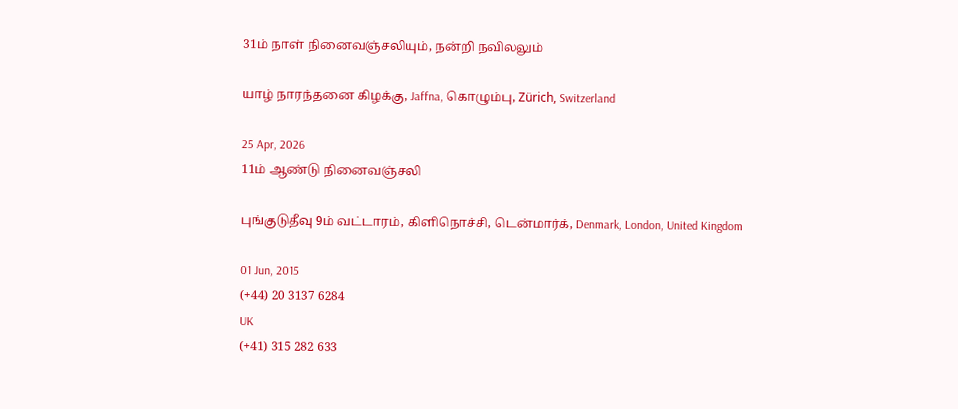31ம் நாள் நினைவஞ்சலியும், நன்றி நவிலலும்

யாழ் நாரந்தனை கிழக்கு, Jaffna, கொழும்பு, Zürich, Switzerland

25 Apr, 2026
11ம் ஆண்டு நினைவஞ்சலி

புங்குடுதீவு 9ம் வட்டாரம், கிளிநொச்சி, டென்மார்க், Denmark, London, United Kingdom

01 Jun, 2015
(+44) 20 3137 6284
UK
(+41) 315 282 633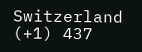Switzerland
(+1) 437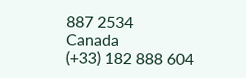887 2534
Canada
(+33) 182 888 604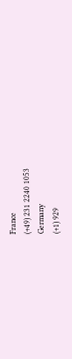France
(+49) 231 2240 1053
Germany
(+1) 929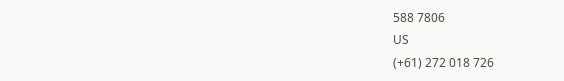588 7806
US
(+61) 272 018 726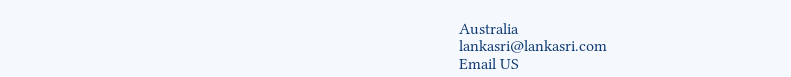Australia
lankasri@lankasri.com
Email US